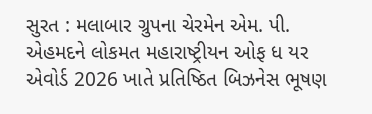સુરત : મલાબાર ગ્રુપના ચેરમેન એમ. પી. એહમદને લોકમત મહારાષ્ટ્રીયન ઓફ ધ યર એવોર્ડ 2026 ખાતે પ્રતિષ્ઠિત બિઝનેસ ભૂષણ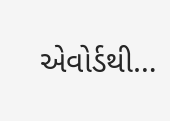એવોર્ડથી…